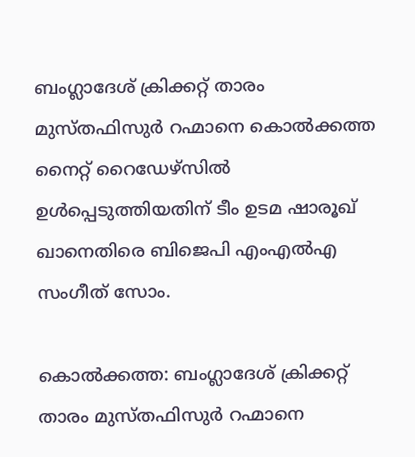ബംഗ്ലാദേശ് ക്രിക്കറ്റ് താരം മുസ്തഫിസുര്‍ റഹ്മാനെ കൊല്‍ക്കത്ത നൈറ്റ് റൈഡേഴ്സില്‍ ഉള്‍പ്പെടുത്തിയതിന് ടീം ഉടമ ഷാരൂഖ് ഖാനെതിരെ ബിജെപി എംഎല്‍എ സംഗീത് സോം.

കൊല്‍ക്കത്ത: ബംഗ്ലാദേശ് ക്രിക്കറ്റ് താരം മുസ്തഫിസുര്‍ റഹ്മാനെ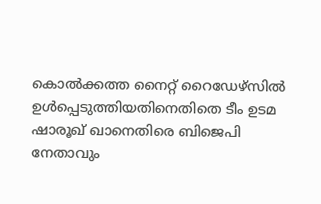കൊല്‍ക്കത്ത നൈറ്റ് റൈഡേഴ്സില്‍ ഉള്‍പ്പെടുത്തിയതിനെതിതെ ടീം ഉടമ ഷാരൂഖ് ഖാനെതിരെ ബിജെപി നേതാവും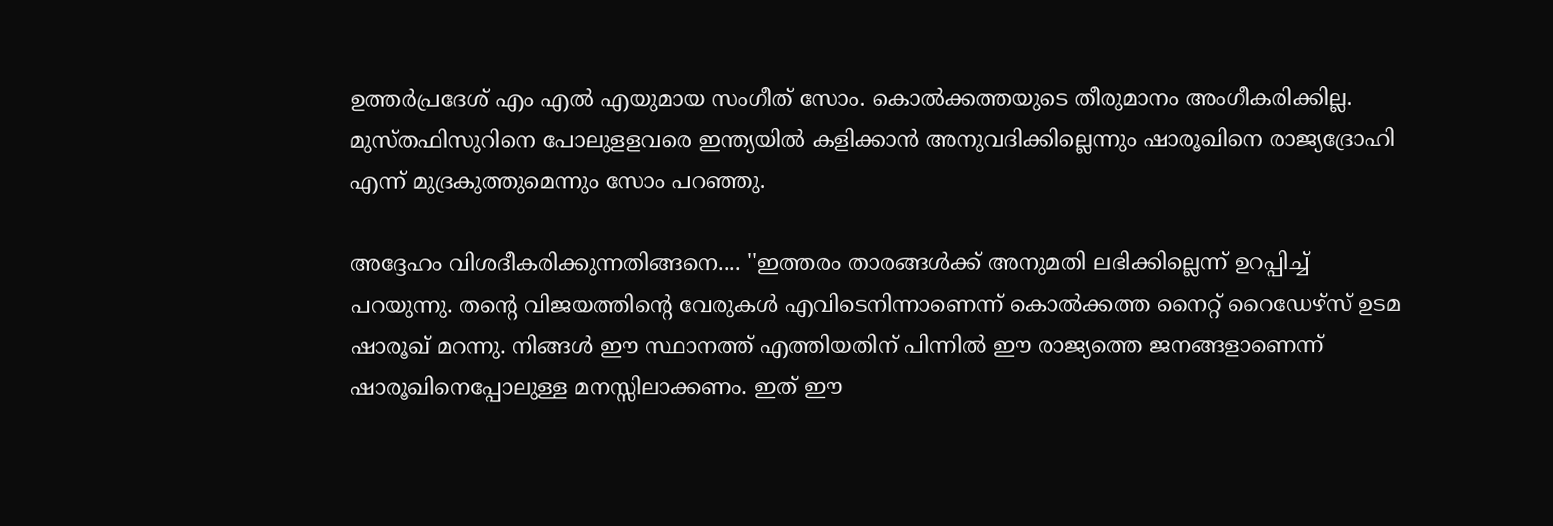ഉത്തര്‍പ്രദേശ് എം എല്‍ എയുമായ സംഗീത് സോം. കൊല്‍ക്കത്തയുടെ തീരുമാനം അംഗീകരിക്കില്ല. മുസ്തഫിസുറിനെ പോലുളളവരെ ഇന്ത്യയില്‍ കളിക്കാന്‍ അനുവദിക്കില്ലെന്നും ഷാരൂഖിനെ രാജ്യദ്രോഹി എന്ന് മുദ്രകുത്തുമെന്നും സോം പറഞ്ഞു.

അദ്ദേഹം വിശദീകരിക്കുന്നതിങ്ങനെ.... ''ഇത്തരം താരങ്ങള്‍ക്ക് അനുമതി ലഭിക്കില്ലെന്ന് ഉറപ്പിച്ച് പറയുന്നു. തന്റെ വിജയത്തിന്റെ വേരുകള്‍ എവിടെനിന്നാണെന്ന് കൊല്‍ക്കത്ത നൈറ്റ് റൈഡേഴ്‌സ് ഉടമ ഷാരൂഖ് മറന്നു. നിങ്ങള്‍ ഈ സ്ഥാനത്ത് എത്തിയതിന് പിന്നില്‍ ഈ രാജ്യത്തെ ജനങ്ങളാണെന്ന് ഷാരൂഖിനെപ്പോലുള്ള മനസ്സിലാക്കണം. ഇത് ഈ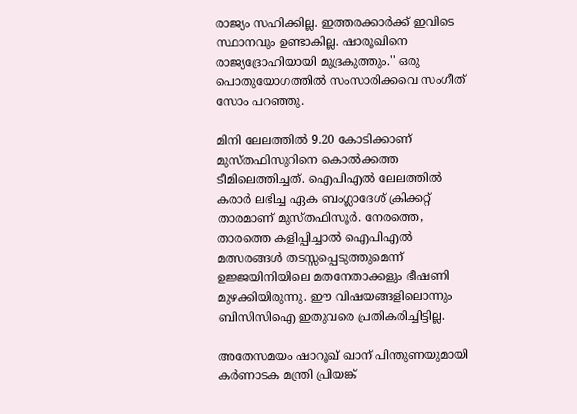രാജ്യം സഹിക്കില്ല. ഇത്തരക്കാര്‍ക്ക് ഇവിടെ സ്ഥാനവും ഉണ്ടാകില്ല. ഷാരൂഖിനെ രാജ്യദ്രോഹിയായി മുദ്രകുത്തും.'' ഒരു പൊതുയോഗത്തില്‍ സംസാരിക്കവെ സംഗീത് സോം പറഞ്ഞു.

മിനി ലേലത്തില്‍ 9.20 കോടിക്കാണ് മുസ്തഫിസുറിനെ കൊല്‍ക്കത്ത ടീമിലെത്തിച്ചത്. ഐപിഎല്‍ ലേലത്തില്‍ കരാര്‍ ലഭിച്ച ഏക ബംഗ്ലാദേശ് ക്രിക്കറ്റ് താരമാണ് മുസ്തഫിസൂര്‍. നേരത്തെ, താരത്തെ കളിപ്പിച്ചാല്‍ ഐപിഎല്‍ മത്സരങ്ങള്‍ തടസ്സപ്പെടുത്തുമെന്ന് ഉജ്ജയിനിയിലെ മതനേതാക്കളും ഭീഷണി മുഴക്കിയിരുന്നു. ഈ വിഷയങ്ങളിലൊന്നും ബിസിസിഐ ഇതുവരെ പ്രതികരിച്ചിട്ടില്ല.

അതേസമയം ഷാറൂഖ് ഖാന് പിന്തുണയുമായി കര്‍ണാടക മന്ത്രി പ്രിയങ്ക്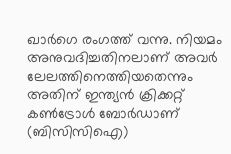ഖാര്‍ഗെ രംഗത്ത് വന്നു. നിയമം അനുവദിച്ചതിനലാണ് അവര്‍ ലേലത്തിനെത്തിയതെന്നും അതിന് ഇന്ത്യന്‍ ക്രിക്കറ്റ് കണ്‍ട്രോള്‍ ബോര്‍ഡാണ് (ബിസിസിഐ)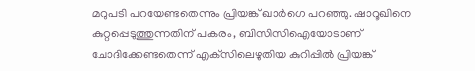മറുപടി പറയേണ്ടതെന്നും പ്രിയങ്ക് ഖാര്‍ഗെ പറഞ്ഞു. ഷാറൂഖിനെ കുറ്റപ്പെടുത്തുന്നതിന് പകരം, ബിസിസിഐയോടാണ് ചോദിക്കേണ്ടതെന്ന് എക്‌സിലെഴുതിയ കുറിപ്പില്‍ പ്രിയങ്ക്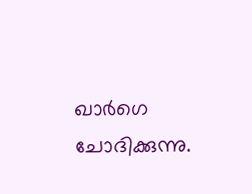ഖാര്‍ഗെ ചോദിക്കുന്നു.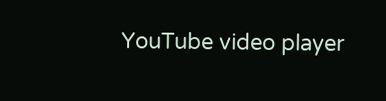YouTube video player